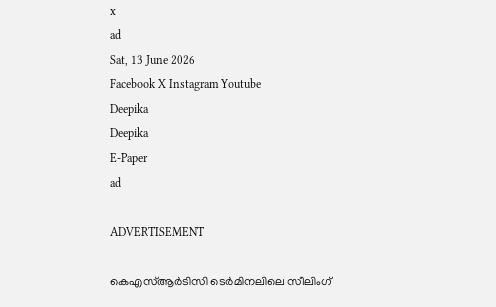x
ad
Sat, 13 June 2026
Facebook X Instagram Youtube
Deepika
Deepika
E-Paper
ad

ADVERTISEMENT

കെഎസ്ആര്‍ടിസി ടെര്‍മിനലിലെ സീലിംഗ്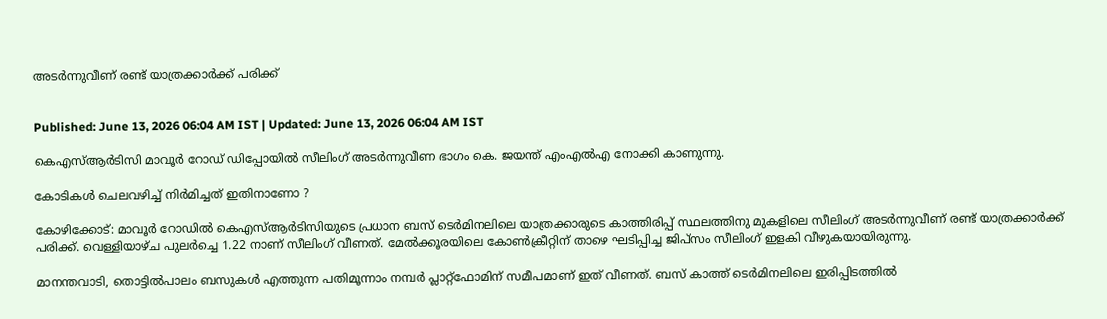അടര്‍ന്നുവീണ് രണ്ട് യാത്രക്കാര്‍ക്ക് പരിക്ക്


Published: June 13, 2026 06:04 AM IST | Updated: June 13, 2026 06:04 AM IST

കെഎസ്ആർടിസി മാവൂർ റോഡ് ഡിപ്പോയിൽ സീലിംഗ് അടർന്നുവീണ ഭാഗം കെ. ജയന്ത് എംഎൽഎ നോക്കി കാണുന്നു.

കോടികള്‍ ചെലവഴിച്ച് നിര്‍മിച്ചത് ഇതിനാണോ ?

കോഴിക്കോട്: മാവൂർ റോഡിൽ കെഎസ്ആർടിസിയുടെ പ്രധാന ബസ് ടെർമിനലിലെ യാത്രക്കാരുടെ കാത്തിരിപ്പ് സ്ഥലത്തിനു മുകളിലെ സീലിംഗ് അടർന്നുവീണ് രണ്ട് യാത്രക്കാർക്ക് പരിക്ക്. വെള്ളിയാഴ്ച പുലർച്ചെ 1.22 നാണ് സീലിംഗ് വീണത്. മേൽക്കൂരയിലെ കോൺക്രീറ്റിന് താഴെ ഘടിപ്പിച്ച ജിപ്സം സീലിംഗ് ഇളകി വീഴുകയായിരുന്നു.

മാനന്തവാടി, തൊട്ടിൽപാലം ബസുകൾ എത്തുന്ന പതിമൂന്നാം നമ്പർ പ്ലാറ്റ്ഫോമിന് സമീപമാണ് ഇത് വീണത്. ബസ് കാത്ത് ടെർമിനലിലെ ഇരിപ്പിടത്തിൽ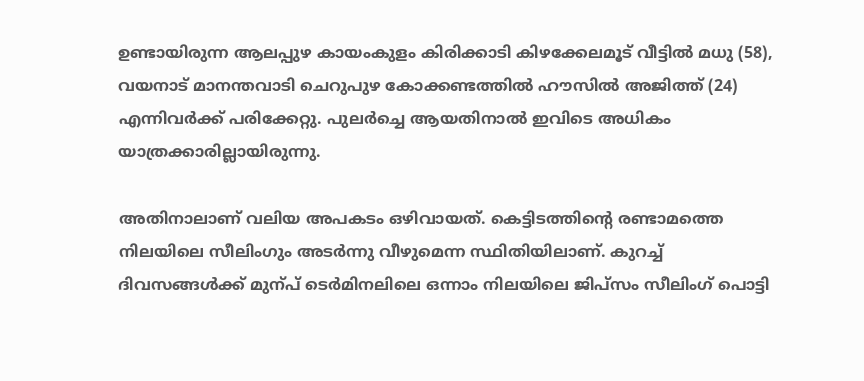ഉണ്ടായിരുന്ന ആലപ്പുഴ കായംകുളം കിരിക്കാടി കിഴക്കേലമൂട് വീട്ടിൽ മധു (58), വയനാട് മാനന്തവാടി ചെറുപുഴ കോക്കണ്ടത്തിൽ ഹൗസിൽ അജിത്ത് (24) എന്നിവർക്ക് പരിക്കേറ്റു. പുലർച്ചെ ആയതിനാൽ ഇവിടെ അധികം യാത്രക്കാരില്ലായിരുന്നു.

അതിനാലാണ് വലിയ അപകടം ഒഴിവായത്. കെട്ടിടത്തിന്‍റെ രണ്ടാമത്തെ നിലയിലെ സീലിംഗും അടർന്നു വീഴുമെന്ന സ്ഥിതിയിലാണ്. കുറച്ച് ദിവസങ്ങൾക്ക് മുന്പ് ടെർമിനലിലെ ഒന്നാം നിലയിലെ ജിപ്സം സീലിംഗ് പൊട്ടി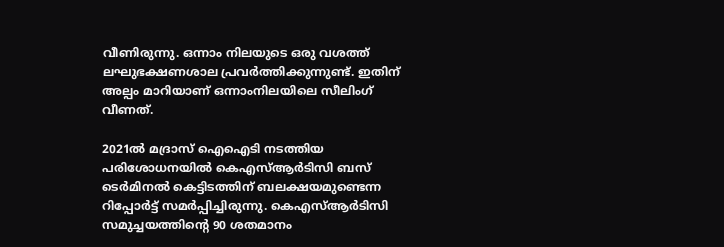വീണിരുന്നു. ഒന്നാം നിലയുടെ ഒരു വശത്ത് ലഘുഭക്ഷണശാല പ്രവർത്തിക്കുന്നുണ്ട്. ഇതിന് അല്പം മാറിയാണ് ഒന്നാംനിലയിലെ സീലിംഗ് വീണത്.

2021ൽ മദ്രാസ് ഐഐടി നടത്തിയ പരിശോധനയിൽ കെഎസ്ആർടിസി ബസ് ടെർമിനൽ കെട്ടിടത്തിന് ബലക്ഷയമുണ്ടെന്ന റിപ്പോർട്ട് സമർപ്പിച്ചിരുന്നു. കെഎസ്ആർടിസി സമുച്ചയത്തിന്‍റെ 90 ശതമാനം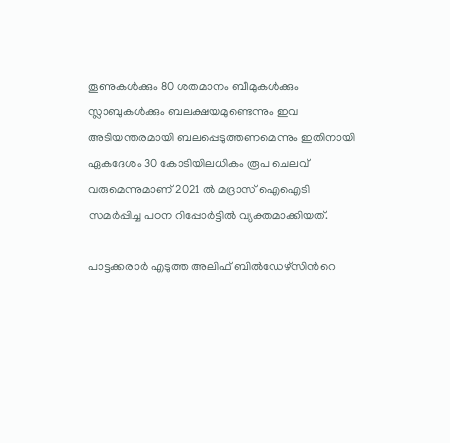തൂണുകൾക്കും 80 ശതമാനം ബീമുകൾക്കും സ്ലാബുകൾക്കും ബലക്ഷയമുണ്ടെന്നും ഇവ അടിയന്തരമായി ബലപ്പെടുത്തണമെന്നും ഇതിനായി ഏകദേശം 30 കോടിയിലധികം രൂപ ചെലവ് വരുമെന്നുമാണ് 2021 ൽ മദ്രാസ് ഐഐടി സമർപ്പിച്ച പഠന റിപ്പോർട്ടിൽ വ്യക്തമാക്കിയത്.

പാട്ടക്കരാർ എടുത്ത അലിഫ് ബിൽഡേഴ്സിന്‍റെ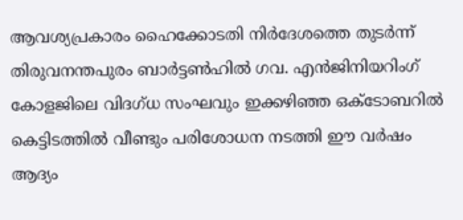ആവശ്യപ്രകാരം ഹൈക്കോടതി നിർദേശത്തെ തുടർന്ന് തിരുവനന്തപുരം ബാർട്ടൺഹിൽ ഗവ. എന്‍ജിനിയറിംഗ് കോളജിലെ വിദഗ്ധ സംഘവും ഇക്കഴിഞ്ഞ ഒക്ടോബറിൽ കെട്ടിടത്തിൽ വീണ്ടും പരിശോധന നടത്തി ഈ വർഷം ആദ്യം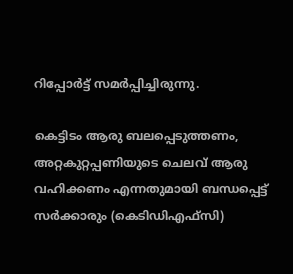റിപ്പോർട്ട് സമർപ്പിച്ചിരുന്നു.

കെട്ടിടം ആരു ബലപ്പെടുത്തണം, അറ്റകുറ്റപ്പണിയുടെ ചെലവ് ആരു വഹിക്കണം എന്നതുമായി ബന്ധപ്പെട്ട് സർക്കാരും (കെടിഡിഎഫ്സി)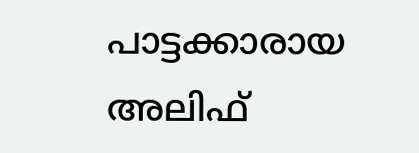പാട്ടക്കാരായ അലിഫ്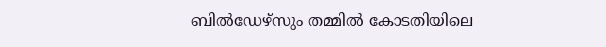ബിൽഡേഴ്സും തമ്മിൽ കോടതിയിലെ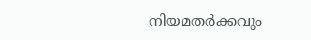നിയമതർക്കവും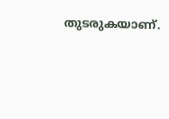തുടരുകയാണ്.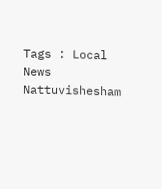Tags : Local News Nattuvishesham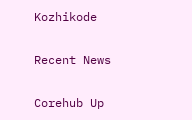Kozhikode

Recent News

Corehub Up